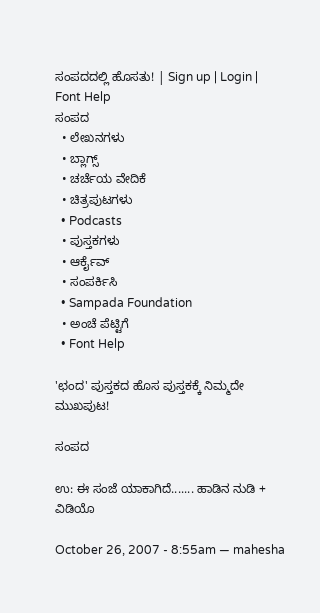ಸಂಪದದಲ್ಲಿ ಹೊಸತು! | Sign up | Login | Font Help
ಸಂಪದ
  • ಲೇಖನಗಳು
  • ಬ್ಲಾಗ್ಸ್
  • ಚರ್ಚೆಯ ವೇದಿಕೆ
  • ಚಿತ್ರಪುಟಗಳು
  • Podcasts
  • ಪುಸ್ತಕಗಳು
  • ಆರ್ಕೈವ್
  • ಸಂಪರ್ಕಿಸಿ
  • Sampada Foundation
  • ಅಂಚೆ ಪೆಟ್ಟಿಗೆ
  • Font Help

'ಛಂದ' ಪುಸ್ತಕದ ಹೊಸ ಪುಸ್ತಕಕ್ಕೆ ನಿಮ್ಮದೇ ಮುಖಪುಟ!

ಸಂಪದ

ಉ: ಈ ಸಂಜೆ ಯಾಕಾಗಿದೆ....... ಹಾಡಿನ ನುಡಿ + ವಿಡಿಯೊ

October 26, 2007 - 8:55am — mahesha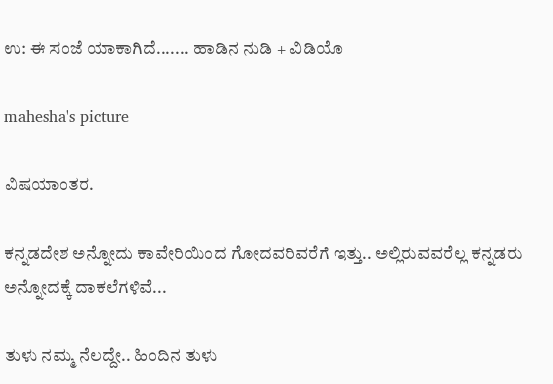ಉ: ಈ ಸಂಜೆ ಯಾಕಾಗಿದೆ....... ಹಾಡಿನ ನುಡಿ + ವಿಡಿಯೊ

mahesha's picture

ವಿಷಯಾಂತರ.

ಕನ್ನಡದೇಶ ಅನ್ನೋದು ಕಾವೇರಿಯಿಂದ ಗೋದವರಿವರೆಗೆ ಇತ್ತು.. ಅಲ್ಲಿರುವವರೆಲ್ಲ ಕನ್ನಡರು ಅನ್ನೋದಕ್ಕೆ ದಾಕಲೆಗಳಿವೆ...

ತುಳು ನಮ್ಮ ನೆಲದ್ದೇ.. ಹಿಂದಿನ ತುಳು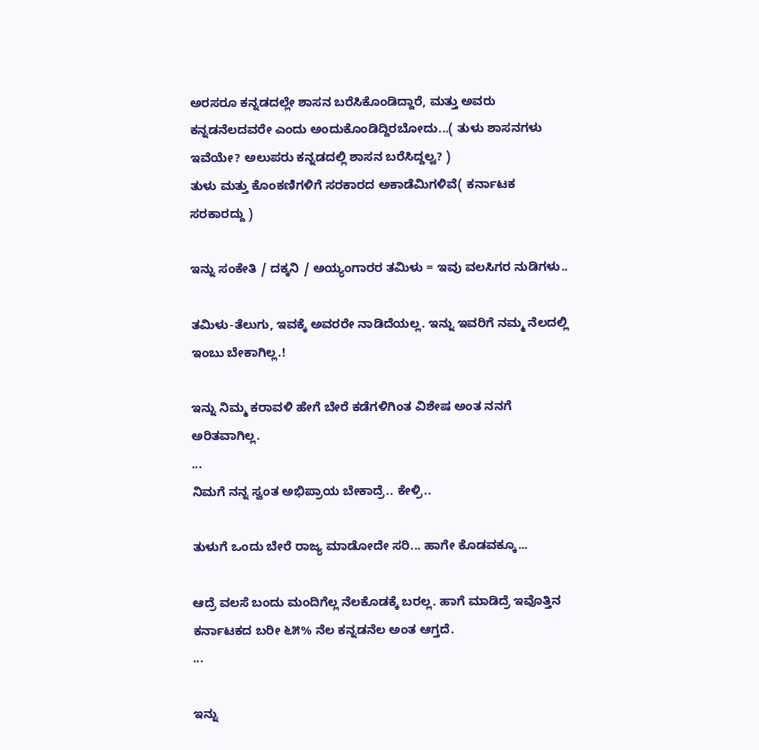ಅರಸರೂ ಕನ್ನಡದಲ್ಲೇ ಶಾಸನ ಬರೆಸಿಕೊಂಡಿದ್ದಾರೆ, ಮತ್ತು ಅವರು ಕನ್ನಡನೆಲದವರೇ ಎಂದು ಅಂದುಕೊಂಡಿದ್ದಿರಬೋದು...( ತುಳು ಶಾಸನಗಳು ಇವೆಯೇ? ಅಲುಪರು ಕನ್ನಡದಲ್ಲಿ ಶಾಸನ ಬರೆಸಿದ್ದಲ್ವ? )
ತುಳು ಮತ್ತು ಕೊಂಕಣಿಗಳಿಗೆ ಸರಕಾರದ ಅಕಾಡೆಮಿಗಳಿವೆ( ಕರ್ನಾಟಕ ಸರಕಾರದ್ದು )

ಇನ್ನು ಸಂಕೇತಿ / ದಕ್ಕನಿ / ಅಯ್ಯಂಗಾರರ ತಮಿಳು = ಇವು ವಲಸಿಗರ ನುಡಿಗಳು..

ತಮಿಳು-ತೆಲುಗು, ಇವಕ್ಕೆ ಅವರರೇ ನಾಡಿದೆಯಲ್ಲ. ಇನ್ನು ಇವರಿಗೆ ನಮ್ಮ ನೆಲದಲ್ಲಿ ಇಂಬು ಬೇಕಾಗಿಲ್ಲ.!

ಇನ್ನು ನಿಮ್ಮ ಕರಾವಳಿ ಹೇಗೆ ಬೇರೆ ಕಡೆಗಳಿಗಿಂತ ವಿಶೇಷ ಅಂತ ನನಗೆ ಅರಿತವಾಗಿಲ್ಲ.
...
ನಿಮಗೆ ನನ್ನ ಸ್ವಂತ ಅಭಿಪ್ರಾಯ ಬೇಕಾದ್ರೆ.. ಕೇಳ್ರಿ..

ತುಳುಗೆ ಒಂದು ಬೇರೆ ರಾಜ್ಯ ಮಾಡೋದೇ ಸರಿ... ಹಾಗೇ ಕೊಡವಕ್ಕೂ...

ಆದ್ರೆ ವಲಸೆ ಬಂದು ಮಂದಿಗೆಲ್ಲ ನೆಲಕೊಡಕ್ಕೆ ಬರಲ್ಲ. ಹಾಗೆ ಮಾಡಿದ್ರೆ ಇವೊತ್ತಿನ ಕರ್ನಾಟಕದ ಬರೀ ೬೫% ನೆಲ ಕನ್ನಡನೆಲ ಅಂತ ಆಗ್ತದೆ.
...

ಇನ್ನು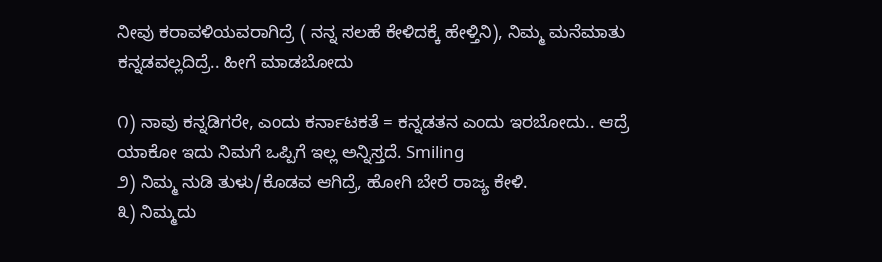ನೀವು ಕರಾವಳಿಯವರಾಗಿದ್ರೆ ( ನನ್ನ ಸಲಹೆ ಕೇಳಿದಕ್ಕೆ ಹೇಳ್ತಿನಿ), ನಿಮ್ಮ ಮನೆಮಾತು ಕನ್ನಡವಲ್ಲದಿದ್ರೆ.. ಹೀಗೆ ಮಾಡಬೋದು

೧) ನಾವು ಕನ್ನಡಿಗರೇ, ಎಂದು ಕರ್ನಾಟಕತೆ = ಕನ್ನಡತನ ಎಂದು ಇರಬೋದು.. ಆದ್ರೆ ಯಾಕೋ ಇದು ನಿಮಗೆ ಒಪ್ಪಿಗೆ ಇಲ್ಲ ಅನ್ನಿಸ್ತದೆ. Smiling
೨) ನಿಮ್ಮ ನುಡಿ ತುಳು/ಕೊಡವ ಆಗಿದ್ರೆ, ಹೋಗಿ ಬೇರೆ ರಾಜ್ಯ ಕೇಳಿ.
೩) ನಿಮ್ಮದು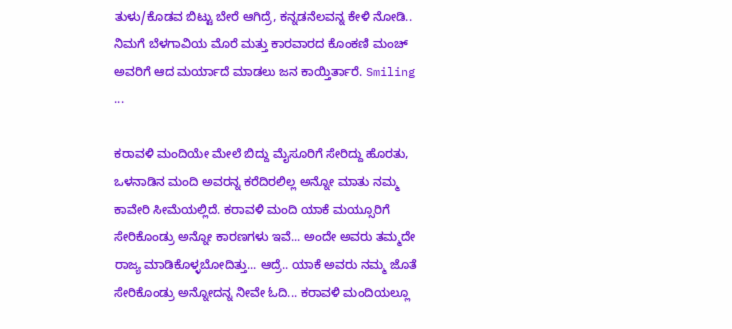ತುಳು/ಕೊಡವ ಬಿಟ್ಟು ಬೇರೆ ಆಗಿದ್ರೆ, ಕನ್ನಡನೆಲವನ್ನ ಕೇಳಿ ನೋಡಿ.. ನಿಮಗೆ ಬೆಳಗಾವಿಯ ಮೊರೆ ಮತ್ತು ಕಾರವಾರದ ಕೊಂಕಣಿ ಮಂಚ್ ಅವರಿಗೆ ಆದ ಮರ್ಯಾದೆ ಮಾಡಲು ಜನ ಕಾಯ್ತಿರ್ತಾರೆ. Smiling
...

ಕರಾವಳಿ ಮಂದಿಯೇ ಮೇಲೆ ಬಿದ್ದು ಮೈಸೂರಿಗೆ ಸೇರಿದ್ದು ಹೊರತು, ಒಳನಾಡಿನ ಮಂದಿ ಅವರನ್ನ ಕರೆದಿರಲಿಲ್ಲ ಅನ್ನೋ ಮಾತು ನಮ್ಮ ಕಾವೇರಿ ಸೀಮೆಯಲ್ಲಿದೆ. ಕರಾವಳಿ ಮಂದಿ ಯಾಕೆ ಮಯ್ಸೂರಿಗೆ ಸೇರಿಕೊಂಡ್ರು ಅನ್ನೋ ಕಾರಣಗಳು ಇವೆ... ಅಂದೇ ಅವರು ತಮ್ಮದೇ ರಾಜ್ಯ ಮಾಡಿಕೊಳ್ಳಬೋದಿತ್ತು... ಆದ್ರೆ.. ಯಾಕೆ ಅವರು ನಮ್ಮ ಜೊತೆ ಸೇರಿಕೊಂಡ್ರು ಅನ್ನೋದನ್ನ ನೀವೇ ಓದಿ... ಕರಾವಳಿ ಮಂದಿಯಲ್ಲೂ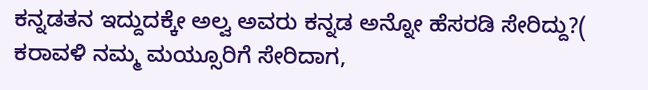ಕನ್ನಡತನ ಇದ್ದುದಕ್ಕೇ ಅಲ್ವ ಅವರು ಕನ್ನಡ ಅನ್ನೋ ಹೆಸರಡಿ ಸೇರಿದ್ದು?( ಕರಾವಳಿ ನಮ್ಮ ಮಯ್ಸೂರಿಗೆ ಸೇರಿದಾಗ,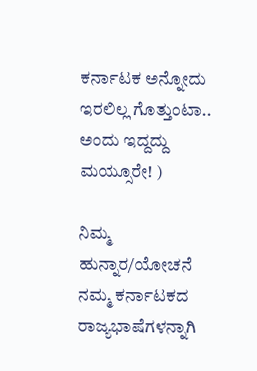ಕರ್ನಾಟಕ ಅನ್ನೋದು ಇರಲಿಲ್ಲ ಗೊತ್ತುಂಟಾ.. ಅಂದು ಇದ್ದದ್ದು ಮಯ್ಸೂರೇ! )

ನಿಮ್ಮ ಹುನ್ನಾರ/ಯೋಚನೆ ನಮ್ಮ ಕರ್ನಾಟಕದ ರಾಜ್ಯಭಾಷೆಗಳನ್ನಾಗಿ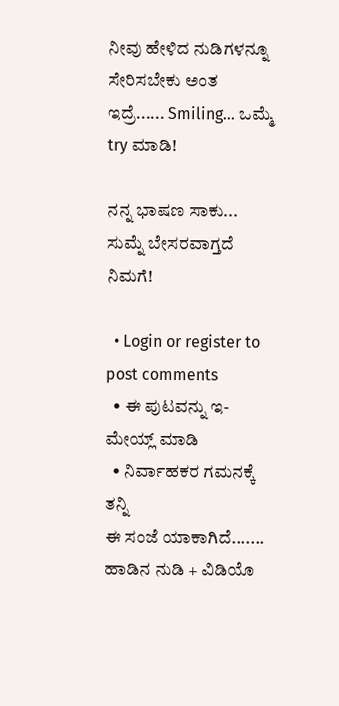ನೀವು ಹೇಳಿದ ನುಡಿಗಳನ್ನೂ ಸೇರಿಸಬೇಕು ಅಂತ ಇದ್ರೆ...... Smiling... ಒಮ್ಮೆ try ಮಾಡಿ!

ನನ್ನ ಭಾಷಣ ಸಾಕು... ಸುಮ್ನೆ ಬೇಸರವಾಗ್ತದೆ ನಿಮಗೆ!

  • Login or register to post comments
  • ಈ ಪುಟವನ್ನು ಇ-ಮೇಯ್ಲ್ ಮಾಡಿ
  • ನಿರ್ವಾಹಕರ ಗಮನಕ್ಕೆ ತನ್ನಿ
ಈ ಸಂಜೆ ಯಾಕಾಗಿದೆ....... ಹಾಡಿನ ನುಡಿ + ವಿಡಿಯೊ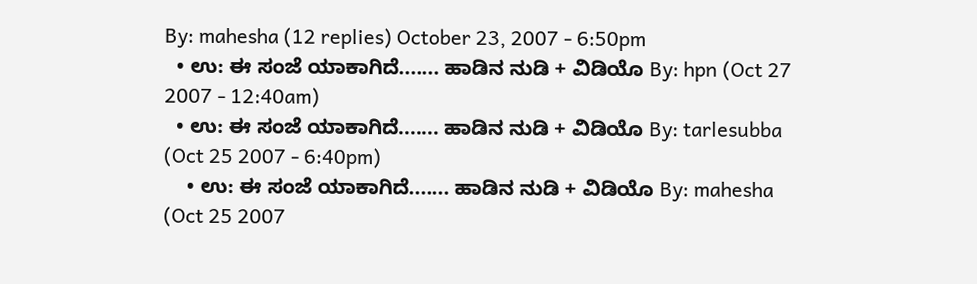By: mahesha (12 replies) October 23, 2007 - 6:50pm
  • ಉ: ಈ ಸಂಜೆ ಯಾಕಾಗಿದೆ....... ಹಾಡಿನ ನುಡಿ + ವಿಡಿಯೊ By: hpn (Oct 27 2007 - 12:40am)
  • ಉ: ಈ ಸಂಜೆ ಯಾಕಾಗಿದೆ....... ಹಾಡಿನ ನುಡಿ + ವಿಡಿಯೊ By: tarlesubba (Oct 25 2007 - 6:40pm)
    • ಉ: ಈ ಸಂಜೆ ಯಾಕಾಗಿದೆ....... ಹಾಡಿನ ನುಡಿ + ವಿಡಿಯೊ By: mahesha (Oct 25 2007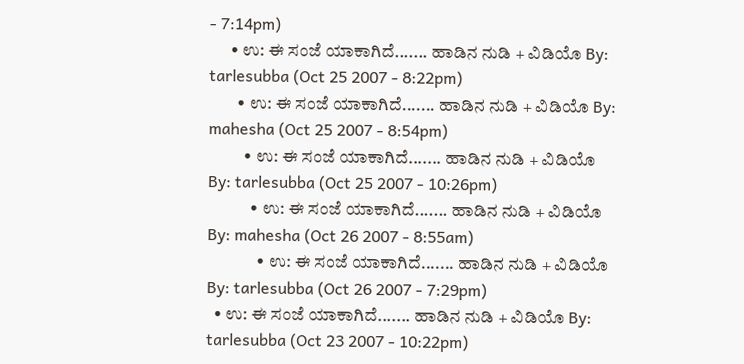- 7:14pm)
      • ಉ: ಈ ಸಂಜೆ ಯಾಕಾಗಿದೆ....... ಹಾಡಿನ ನುಡಿ + ವಿಡಿಯೊ By: tarlesubba (Oct 25 2007 - 8:22pm)
        • ಉ: ಈ ಸಂಜೆ ಯಾಕಾಗಿದೆ....... ಹಾಡಿನ ನುಡಿ + ವಿಡಿಯೊ By: mahesha (Oct 25 2007 - 8:54pm)
          • ಉ: ಈ ಸಂಜೆ ಯಾಕಾಗಿದೆ....... ಹಾಡಿನ ನುಡಿ + ವಿಡಿಯೊ By: tarlesubba (Oct 25 2007 - 10:26pm)
            • ಉ: ಈ ಸಂಜೆ ಯಾಕಾಗಿದೆ....... ಹಾಡಿನ ನುಡಿ + ವಿಡಿಯೊ By: mahesha (Oct 26 2007 - 8:55am)
              • ಉ: ಈ ಸಂಜೆ ಯಾಕಾಗಿದೆ....... ಹಾಡಿನ ನುಡಿ + ವಿಡಿಯೊ By: tarlesubba (Oct 26 2007 - 7:29pm)
  • ಉ: ಈ ಸಂಜೆ ಯಾಕಾಗಿದೆ....... ಹಾಡಿನ ನುಡಿ + ವಿಡಿಯೊ By: tarlesubba (Oct 23 2007 - 10:22pm)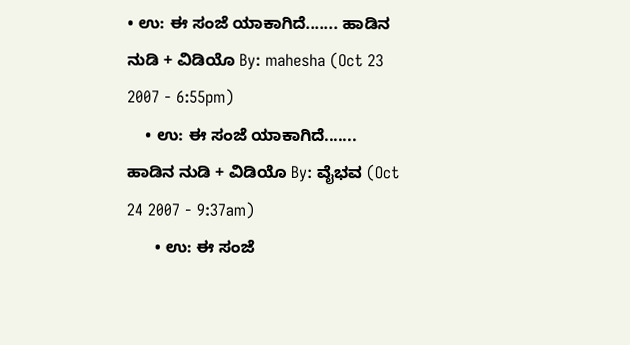• ಉ: ಈ ಸಂಜೆ ಯಾಕಾಗಿದೆ....... ಹಾಡಿನ ನುಡಿ + ವಿಡಿಯೊ By: mahesha (Oct 23 2007 - 6:55pm)
    • ಉ: ಈ ಸಂಜೆ ಯಾಕಾಗಿದೆ....... ಹಾಡಿನ ನುಡಿ + ವಿಡಿಯೊ By: ವೈಭವ (Oct 24 2007 - 9:37am)
      • ಉ: ಈ ಸಂಜೆ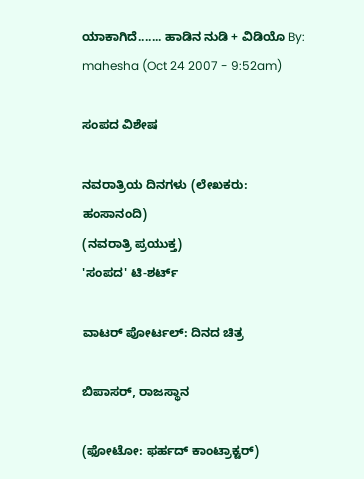ಯಾಕಾಗಿದೆ....... ಹಾಡಿನ ನುಡಿ + ವಿಡಿಯೊ By: mahesha (Oct 24 2007 - 9:52am)

ಸಂಪದ ವಿಶೇಷ

ನವರಾತ್ರಿಯ ದಿನಗಳು (ಲೇಖಕರು: ಹಂಸಾನಂದಿ)
(ನವರಾತ್ರಿ ಪ್ರಯುಕ್ತ)
'ಸಂಪದ' ಟಿ-ಶರ್ಟ್

ವಾಟರ್ ಪೋರ್ಟಲ್: ದಿನದ ಚಿತ್ರ

ಬಿಪಾಸರ್, ರಾಜಸ್ಥಾನ

(ಫೋಟೋ: ಫರ್ಹದ್ ಕಾಂಟ್ರಾಕ್ಟರ್)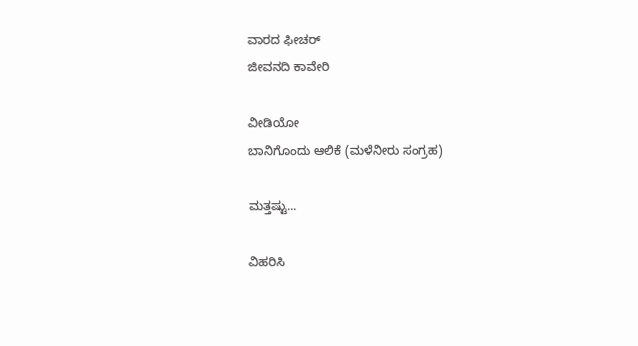ವಾರದ ಫೀಚರ್
ಜೀವನದಿ ಕಾವೇರಿ

ವೀಡಿಯೋ
ಬಾನಿಗೊಂದು ಆಲಿಕೆ (ಮಳೆನೀರು ಸಂಗ್ರಹ)

ಮತ್ತಷ್ಟು...

ವಿಹರಿಸಿ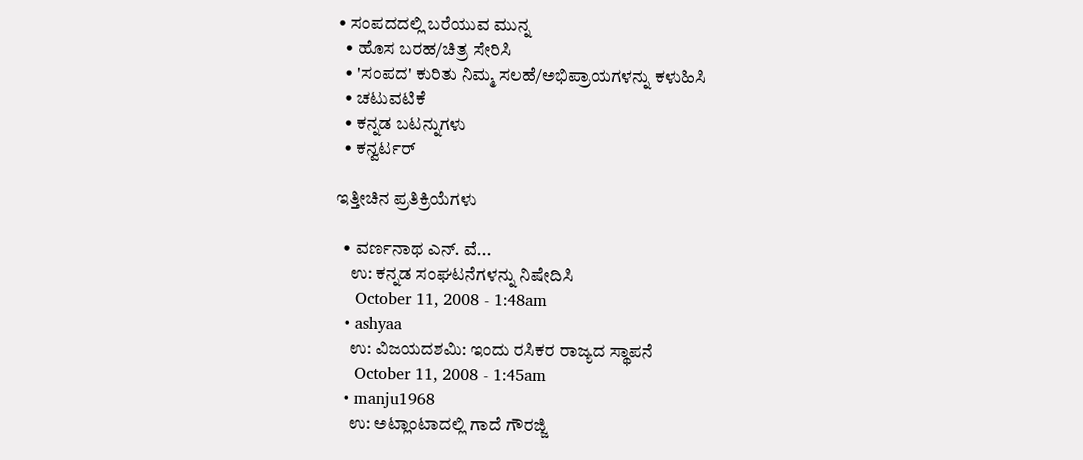• ಸಂಪದದಲ್ಲಿ ಬರೆಯುವ ಮುನ್ನ
  • ಹೊಸ ಬರಹ/ಚಿತ್ರ ಸೇರಿಸಿ
  • 'ಸಂಪದ' ಕುರಿತು ನಿಮ್ಮ ಸಲಹೆ/ಅಭಿಪ್ರಾಯಗಳನ್ನು ಕಳುಹಿಸಿ
  • ಚಟುವಟಿಕೆ
  • ಕನ್ನಡ ಬಟನ್ನುಗಳು
  • ಕನ್ವರ್ಟರ್

ಇತ್ತೀಚಿನ ಪ್ರತಿಕ್ರಿಯೆಗಳು

  • ವರ್ಣನಾಥ ಎನ್. ವೆ...
    ಉ: ಕನ್ನಡ ಸಂಘಟನೆಗಳನ್ನು ನಿಷೇದಿಸಿ
    October 11, 2008 - 1:48am
  • ashyaa
    ಉ: ವಿಜಯದಶಮಿ: ಇಂದು ರಸಿಕರ ರಾಜ್ಯದ ಸ್ಥಾಪನೆ
    October 11, 2008 - 1:45am
  • manju1968
    ಉ: ಅಟ್ಲಾಂಟಾದಲ್ಲಿ ಗಾದೆ ಗೌರಜ್ಜಿ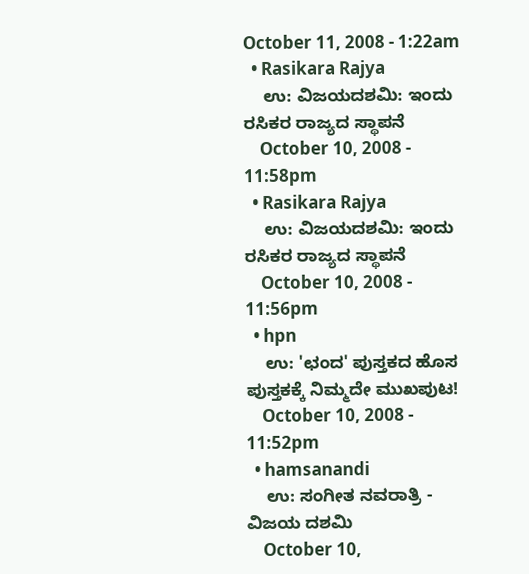October 11, 2008 - 1:22am
  • Rasikara Rajya
    ಉ: ವಿಜಯದಶಮಿ: ಇಂದು ರಸಿಕರ ರಾಜ್ಯದ ಸ್ಥಾಪನೆ
    October 10, 2008 - 11:58pm
  • Rasikara Rajya
    ಉ: ವಿಜಯದಶಮಿ: ಇಂದು ರಸಿಕರ ರಾಜ್ಯದ ಸ್ಥಾಪನೆ
    October 10, 2008 - 11:56pm
  • hpn
    ಉ: 'ಛಂದ' ಪುಸ್ತಕದ ಹೊಸ ಪುಸ್ತಕಕ್ಕೆ ನಿಮ್ಮದೇ ಮುಖಪುಟ!
    October 10, 2008 - 11:52pm
  • hamsanandi
    ಉ: ಸಂಗೀತ ನವರಾತ್ರಿ - ವಿಜಯ ದಶಮಿ
    October 10,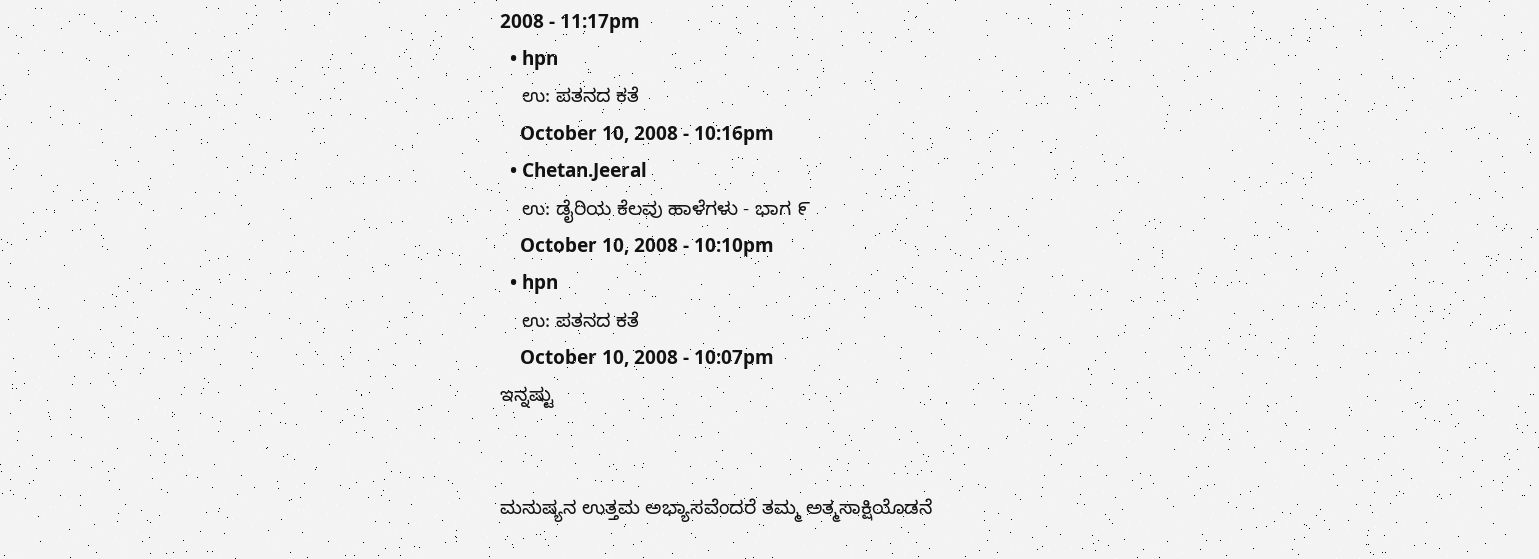2008 - 11:17pm
  • hpn
    ಉ: ಪತನದ ಕತೆ
    October 10, 2008 - 10:16pm
  • Chetan.Jeeral
    ಉ: ಡೈರಿಯ ಕೆಲವು ಹಾಳೆಗಳು - ಭಾಗ ೯
    October 10, 2008 - 10:10pm
  • hpn
    ಉ: ಪತನದ ಕತೆ
    October 10, 2008 - 10:07pm
ಇನ್ನಷ್ಟು


ಮನುಷ್ಯನ ಉತ್ತಮ ಅಭ್ಯಾಸವೆಂದರೆ ತಮ್ಮ ಅತ್ಮಸಾಕ್ಷಿಯೊಡನೆ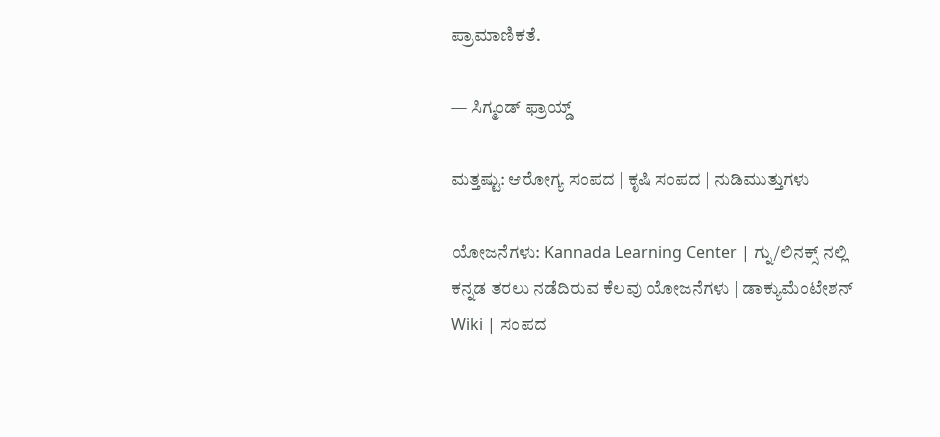ಪ್ರಾಮಾಣಿಕತೆ.

— ಸಿಗ್ಮಂಡ್ ಫ್ರಾಯ್ಡ್

ಮತ್ತಷ್ಟು: ಆರೋಗ್ಯ ಸಂಪದ | ಕೃಷಿ ಸಂಪದ | ನುಡಿಮುತ್ತುಗಳು

ಯೋಜನೆಗಳು: Kannada Learning Center | ಗ್ನು/ಲಿನಕ್ಸ್ ನಲ್ಲಿ ಕನ್ನಡ ತರಲು ನಡೆದಿರುವ ಕೆಲವು ಯೋಜನೆಗಳು | ಡಾಕ್ಯುಮೆಂಟೇಶನ್ Wiki | ಸಂಪದ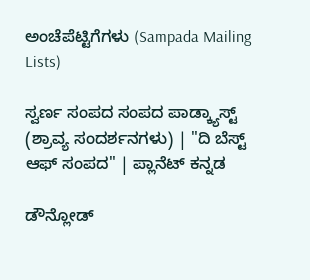ಅಂಚೆಪೆಟ್ಟಿಗೆಗಳು (Sampada Mailing Lists)

ಸ್ವರ್ಣ ಸಂಪದ ಸಂಪದ ಪಾಡ್ಕ್ಯಾಸ್ಟ್ (ಶ್ರಾವ್ಯ ಸಂದರ್ಶನಗಳು) | "ದಿ ಬೆಸ್ಟ್ ಆಫ್ ಸಂಪದ" | ಪ್ಲಾನೆಟ್ ಕನ್ನಡ

ಡೌನ್ಲೋಡ್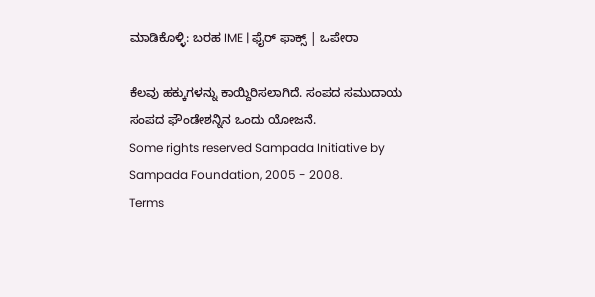ಮಾಡಿಕೊಳ್ಳಿ: ಬರಹ IME | ಫೈರ್ ಫಾಕ್ಸ್ | ಒಪೇರಾ

ಕೆಲವು ಹಕ್ಕುಗಳನ್ನು ಕಾಯ್ದಿರಿಸಲಾಗಿದೆ. ಸಂಪದ ಸಮುದಾಯ ಸಂಪದ ಫೌಂಡೇಶನ್ನಿನ ಒಂದು ಯೋಜನೆ.
Some rights reserved Sampada Initiative by Sampada Foundation, 2005 - 2008.
Terms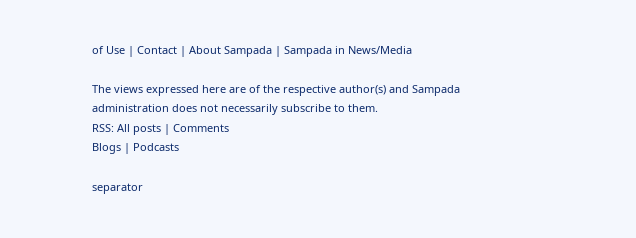of Use | Contact | About Sampada | Sampada in News/Media

The views expressed here are of the respective author(s) and Sampada administration does not necessarily subscribe to them.
RSS: All posts | Comments
Blogs | Podcasts

separator